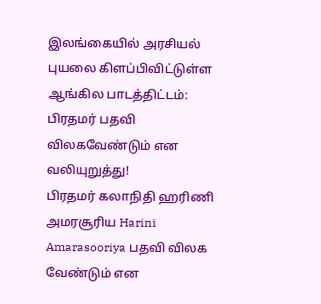இலங்கையில் அரசியல் புயலை கிளப்பிவிட்டுள்ள ஆங்கில பாடத்திட்டம்: பிரதமர் பதவி விலகவேண்டும் என வலியுறுத்து!
பிரதமர் கலாநிதி ஹரிணி அமரசூரிய Harini Amarasooriya பதவி விலக வேண்டும் என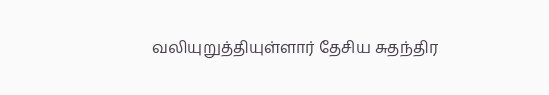வலியுறுத்தியுள்ளார் தேசிய சுதந்திர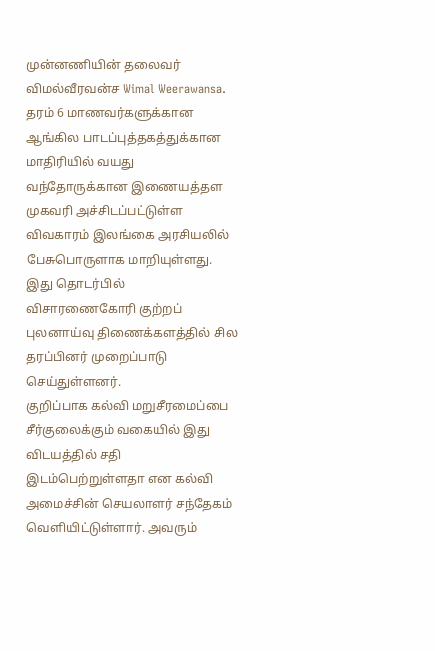முன்னணியின் தலைவர் விமல்வீரவன்ச Wimal Weerawansa.
தரம் 6 மாணவர்களுக்கான ஆங்கில பாடப்புத்தகத்துக்கான மாதிரியில் வயது வந்தோருக்கான இணையத்தள முகவரி அச்சிடப்பட்டுள்ள விவகாரம் இலங்கை அரசியலில் பேசுபொருளாக மாறியுள்ளது.
இது தொடர்பில் விசாரணைகோரி குற்றப் புலனாய்வு திணைக்களத்தில் சில தரப்பினர் முறைப்பாடு செய்துள்ளனர்.
குறிப்பாக கல்வி மறுசீரமைப்பை சீர்குலைக்கும் வகையில் இது விடயத்தில் சதி இடம்பெற்றுள்ளதா என கல்வி அமைச்சின் செயலாளர் சந்தேகம் வெளியிட்டுள்ளார். அவரும்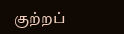குற்றப்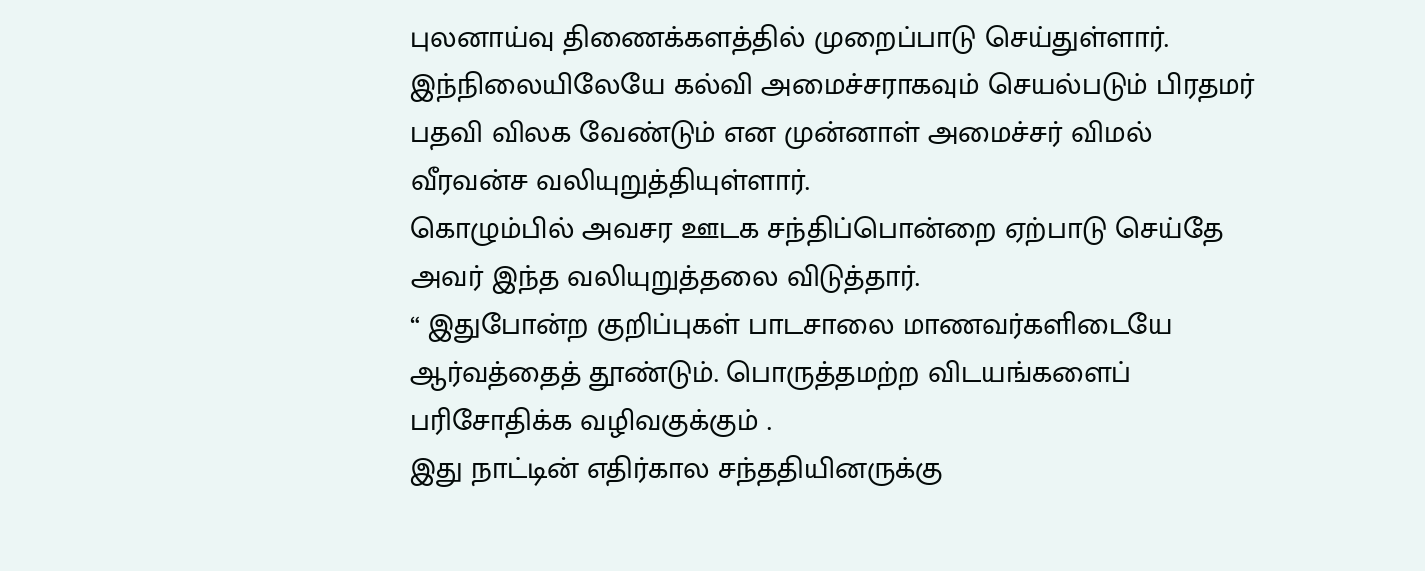புலனாய்வு திணைக்களத்தில் முறைப்பாடு செய்துள்ளார்.
இந்நிலையிலேயே கல்வி அமைச்சராகவும் செயல்படும் பிரதமர் பதவி விலக வேண்டும் என முன்னாள் அமைச்சர் விமல் வீரவன்ச வலியுறுத்தியுள்ளார்.
கொழும்பில் அவசர ஊடக சந்திப்பொன்றை ஏற்பாடு செய்தே அவர் இந்த வலியுறுத்தலை விடுத்தார்.
“ இதுபோன்ற குறிப்புகள் பாடசாலை மாணவர்களிடையே ஆர்வத்தைத் தூண்டும். பொருத்தமற்ற விடயங்களைப் பரிசோதிக்க வழிவகுக்கும் .
இது நாட்டின் எதிர்கால சந்ததியினருக்கு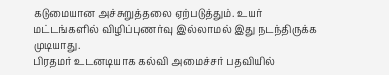கடுமையான அச்சுறுத்தலை ஏற்படுத்தும். உயர் மட்டங்களில் விழிப்புணர்வு இல்லாமல் இது நடந்திருக்க முடியாது.
பிரதமர் உடனடியாக கல்வி அமைச்சர் பதவியில்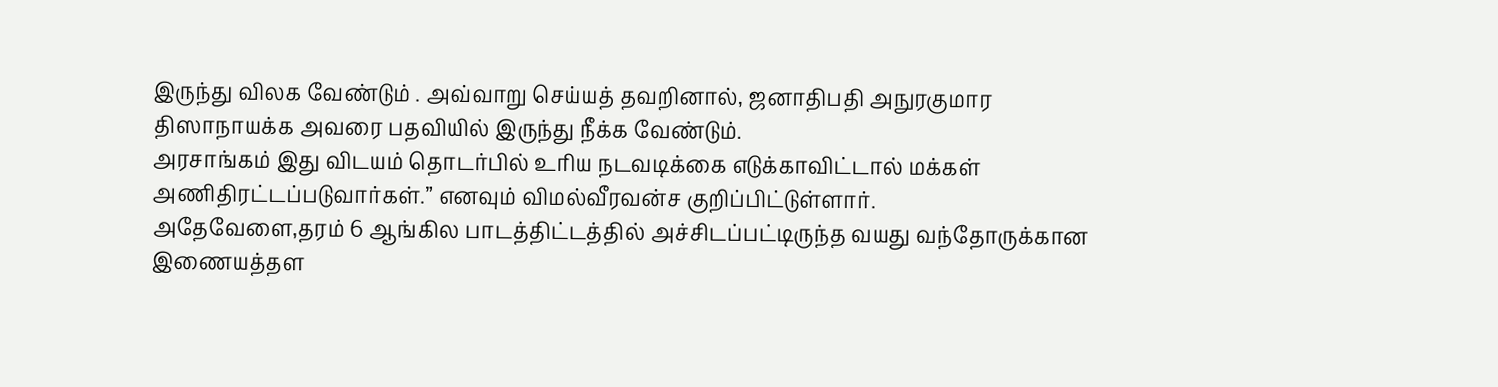இருந்து விலக வேண்டும் . அவ்வாறு செய்யத் தவறினால், ஜனாதிபதி அநுரகுமார திஸாநாயக்க அவரை பதவியில் இருந்து நீக்க வேண்டும்.
அரசாங்கம் இது விடயம் தொடர்பில் உரிய நடவடிக்கை எடுக்காவிட்டால் மக்கள் அணிதிரட்டப்படுவார்கள்.” எனவும் விமல்வீரவன்ச குறிப்பிட்டுள்ளார்.
அதேவேளை,தரம் 6 ஆங்கில பாடத்திட்டத்தில் அச்சிடப்பட்டிருந்த வயது வந்தோருக்கான இணையத்தள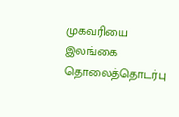முகவரியை இலங்கை தொலைத்தொடர்பு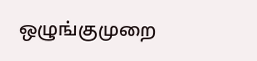ஒழுங்குமுறை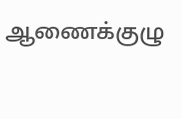ஆணைக்குழு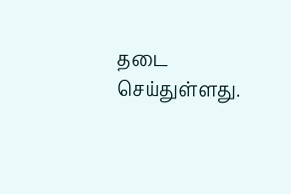தடை செய்துள்ளது.